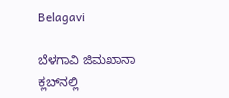Belagavi

ಬೆಳಗಾವಿ ಜಿಮಖಾನಾ ಕ್ಲಬ್‌ನಲ್ಲಿ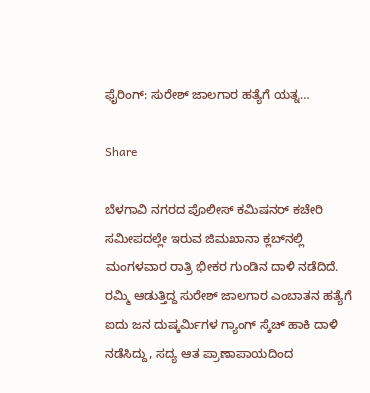ಫೈರಿಂಗ್: ಸುರೇಶ್ ಜಾಲಗಾರ ಹತ್ಯೆಗೆ ಯತ್ನ…

Share

ಬೆಳಗಾವಿ ನಗರದ ಪೊಲೀಸ್ ಕಮಿಷನರ್ ಕಚೇರಿ ಸಮೀಪದಲ್ಲೇ ಇರುವ ಜಿಮಖಾನಾ ಕ್ಲಬ್‌ನಲ್ಲಿ ಮಂಗಳವಾರ ರಾತ್ರಿ ಭೀಕರ ಗುಂಡಿನ ದಾಳಿ ನಡೆದಿದೆ. ರಮ್ಮಿ ಆಡುತ್ತಿದ್ದ ಸುರೇಶ್ ಜಾಲಗಾರ ಎಂಬಾತನ ಹತ್ಯೆಗೆ ಐದು ಜನ ದುಷ್ಕರ್ಮಿಗಳ ಗ್ಯಾಂಗ್ ಸ್ಕೆಚ್ ಹಾಕಿ ದಾಳಿ ನಡೆಸಿದ್ದು, ಸದ್ಯ ಆತ ಪ್ರಾಣಾಪಾಯದಿಂದ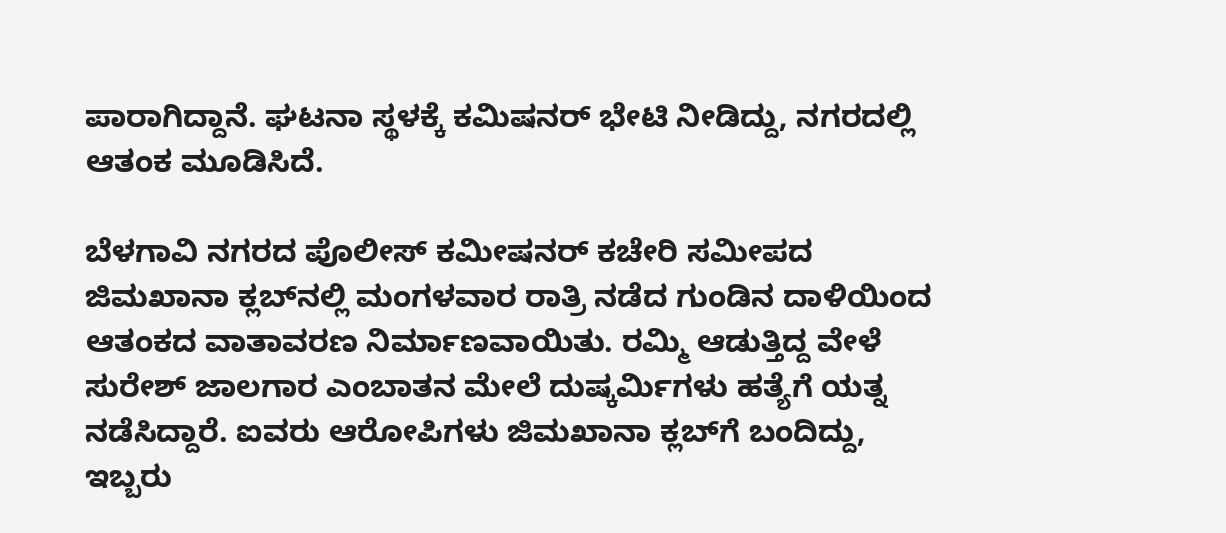ಪಾರಾಗಿದ್ದಾನೆ. ಘಟನಾ ಸ್ಥಳಕ್ಕೆ ಕಮಿಷನರ್ ಭೇಟಿ ನೀಡಿದ್ದು, ನಗರದಲ್ಲಿ ಆತಂಕ ಮೂಡಿಸಿದೆ.

ಬೆಳಗಾವಿ ನಗರದ ಪೊಲೀಸ್ ಕಮೀಷನರ್ ಕಚೇರಿ ಸಮೀಪದ ಜಿಮಖಾನಾ ಕ್ಲಬ್‌ನಲ್ಲಿ ಮಂಗಳವಾರ ರಾತ್ರಿ ನಡೆದ ಗುಂಡಿನ ದಾಳಿಯಿಂದ ಆತಂಕದ ವಾತಾವರಣ ನಿರ್ಮಾಣವಾಯಿತು. ರಮ್ಮಿ ಆಡುತ್ತಿದ್ದ ವೇಳೆ ಸುರೇಶ್ ಜಾಲಗಾರ ಎಂಬಾತನ ಮೇಲೆ ದುಷ್ಕರ್ಮಿಗಳು ಹತ್ಯೆಗೆ ಯತ್ನ ನಡೆಸಿದ್ದಾರೆ. ಐವರು ಆರೋಪಿಗಳು ಜಿಮಖಾನಾ ಕ್ಲಬ್‌ಗೆ ಬಂದಿದ್ದು, ಇಬ್ಬರು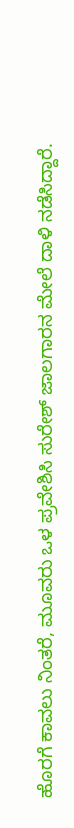ಹೊರಗೆ ಕಾವಲು ನಿಂತರೆ, ಮೂವರು ಒಳ ಪ್ರವೇಶಿಸಿ ಸುರೇಶ್ ಜಾಲಗಾರನ ಮೇಲೆ ದಾಳಿ ನಡೆಸಿದ್ದಾರೆ.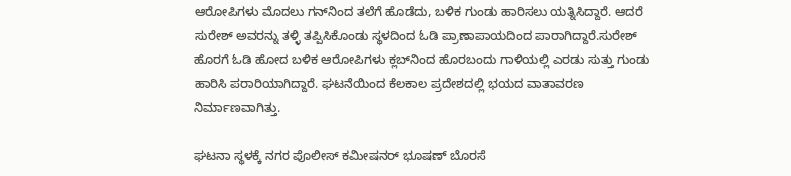ಆರೋಪಿಗಳು ಮೊದಲು ಗನ್‌ನಿಂದ ತಲೆಗೆ ಹೊಡೆದು, ಬಳಿಕ ಗುಂಡು ಹಾರಿಸಲು ಯತ್ನಿಸಿದ್ದಾರೆ. ಆದರೆ ಸುರೇಶ್ ಅವರನ್ನು ತಳ್ಳಿ ತಪ್ಪಿಸಿಕೊಂಡು ಸ್ಥಳದಿಂದ ಓಡಿ ಪ್ರಾಣಾಪಾಯದಿಂದ ಪಾರಾಗಿದ್ದಾರೆ.ಸುರೇಶ್ ಹೊರಗೆ ಓಡಿ ಹೋದ ಬಳಿಕ ಆರೋಪಿಗಳು ಕ್ಲಬ್‌ನಿಂದ ಹೊರಬಂದು ಗಾಳಿಯಲ್ಲಿ ಎರಡು ಸುತ್ತು ಗುಂಡು ಹಾರಿಸಿ ಪರಾರಿಯಾಗಿದ್ದಾರೆ. ಘಟನೆಯಿಂದ ಕೆಲಕಾಲ ಪ್ರದೇಶದಲ್ಲಿ ಭಯದ ವಾತಾವರಣ ನಿರ್ಮಾಣವಾಗಿತ್ತು.

ಘಟನಾ ಸ್ಥಳಕ್ಕೆ ನಗರ ಪೊಲೀಸ್ ಕಮೀಷನರ್ ಭೂಷಣ್ ಬೊರಸೆ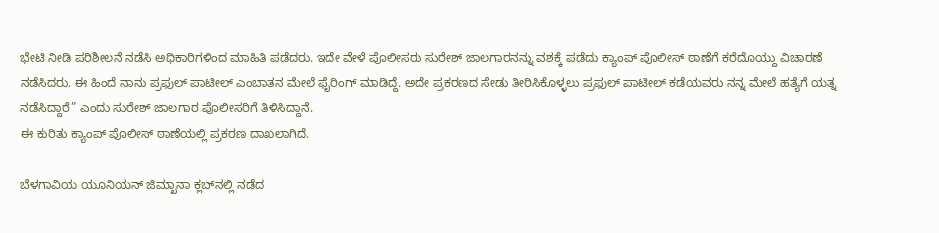ಭೇಟಿ ನೀಡಿ ಪರಿಶೀಲನೆ ನಡೆಸಿ ಅಧಿಕಾರಿಗಳಿಂದ ಮಾಹಿತಿ ಪಡೆದರು. ಇದೇ ವೇಳೆ ಪೊಲೀಸರು ಸುರೇಶ್ ಜಾಲಗಾರನನ್ನು ವಶಕ್ಕೆ ಪಡೆದು ಕ್ಯಾಂಪ್ ಪೊಲೀಸ್ ಠಾಣೆಗೆ ಕರೆದೊಯ್ದು ವಿಚಾರಣೆ ನಡೆಸಿದರು. ಈ ಹಿಂದೆ ನಾನು ಪ್ರಫುಲ್ ಪಾಟೀಲ್ ಎಂಬಾತನ ಮೇಲೆ ಫೈರಿಂಗ್ ಮಾಡಿದ್ದೆ. ಅದೇ ಪ್ರಕರಣದ ಸೇಡು ತೀರಿಸಿಕೊಳ್ಳಲು ಪ್ರಫುಲ್ ಪಾಟೀಲ್ ಕಡೆಯವರು ನನ್ನ ಮೇಲೆ ಹತ್ಯೆಗೆ ಯತ್ನ ನಡೆಸಿದ್ದಾರೆ” ಎಂದು ಸುರೇಶ್ ಜಾಲಗಾರ ಪೊಲೀಸರಿಗೆ ತಿಳಿಸಿದ್ದಾನೆ.
ಈ ಕುರಿತು ಕ್ಯಾಂಪ್ ಪೊಲೀಸ್ ಠಾಣೆಯಲ್ಲಿ ಪ್ರಕರಣ ದಾಖಲಾಗಿದೆ.

ಬೆಳಗಾವಿಯ ಯೂನಿಯನ್ ಜಿಮ್ಖಾನಾ ಕ್ಲಬ್‌ನಲ್ಲಿ ನಡೆದ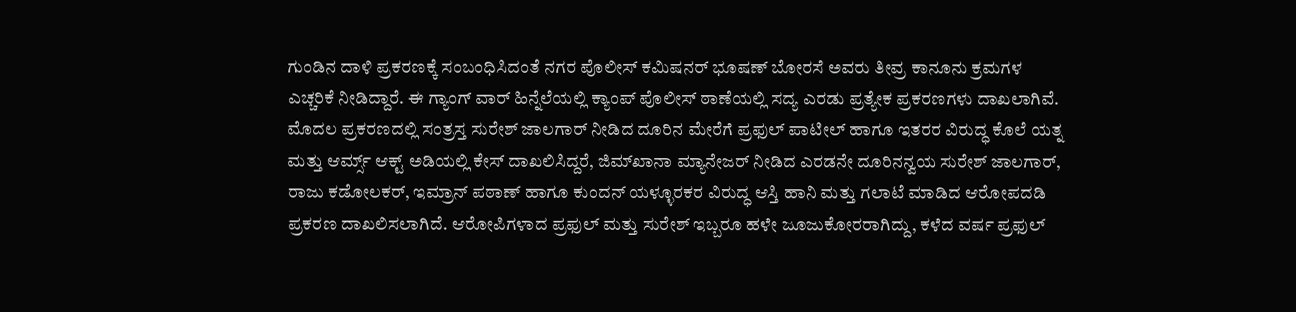ಗುಂಡಿನ ದಾಳಿ ಪ್ರಕರಣಕ್ಕೆ ಸಂಬಂಧಿಸಿದಂತೆ ನಗರ ಪೊಲೀಸ್ ಕಮಿಷನರ್ ಭೂಷಣ್ ಬೋರಸೆ ಅವರು ತೀವ್ರ ಕಾನೂನು ಕ್ರಮಗಳ ಎಚ್ಚರಿಕೆ ನೀಡಿದ್ದಾರೆ. ಈ ಗ್ಯಾಂಗ್ ವಾರ್ ಹಿನ್ನೆಲೆಯಲ್ಲಿ ಕ್ಯಾಂಪ್ ಪೊಲೀಸ್ ಠಾಣೆಯಲ್ಲಿ ಸದ್ಯ ಎರಡು ಪ್ರತ್ಯೇಕ ಪ್ರಕರಣಗಳು ದಾಖಲಾಗಿವೆ. ಮೊದಲ ಪ್ರಕರಣದಲ್ಲಿ ಸಂತ್ರಸ್ತ ಸುರೇಶ್ ಜಾಲಗಾರ್ ನೀಡಿದ ದೂರಿನ ಮೇರೆಗೆ ಪ್ರಫುಲ್ ಪಾಟೀಲ್ ಹಾಗೂ ಇತರರ ವಿರುದ್ಧ ಕೊಲೆ ಯತ್ನ ಮತ್ತು ಆರ್ಮ್ಸ್ ಆಕ್ಟ್ ಅಡಿಯಲ್ಲಿ ಕೇಸ್ ದಾಖಲಿಸಿದ್ದರೆ, ಜಿಮ್‌ಖಾನಾ ಮ್ಯಾನೇಜರ್ ನೀಡಿದ ಎರಡನೇ ದೂರಿನನ್ವಯ ಸುರೇಶ್ ಜಾಲಗಾರ್, ರಾಜು ಕಡೋಲಕರ್, ಇಮ್ರಾನ್ ಪಠಾಣ್ ಹಾಗೂ ಕುಂದನ್ ಯಳ್ಳೂರಕರ ವಿರುದ್ಧ ಆಸ್ತಿ ಹಾನಿ ಮತ್ತು ಗಲಾಟೆ ಮಾಡಿದ ಆರೋಪದಡಿ ಪ್ರಕರಣ ದಾಖಲಿಸಲಾಗಿದೆ. ಆರೋಪಿಗಳಾದ ಪ್ರಫುಲ್ ಮತ್ತು ಸುರೇಶ್ ಇಬ್ಬರೂ ಹಳೇ ಜೂಜುಕೋರರಾಗಿದ್ದು, ಕಳೆದ ವರ್ಷ ಪ್ರಫುಲ್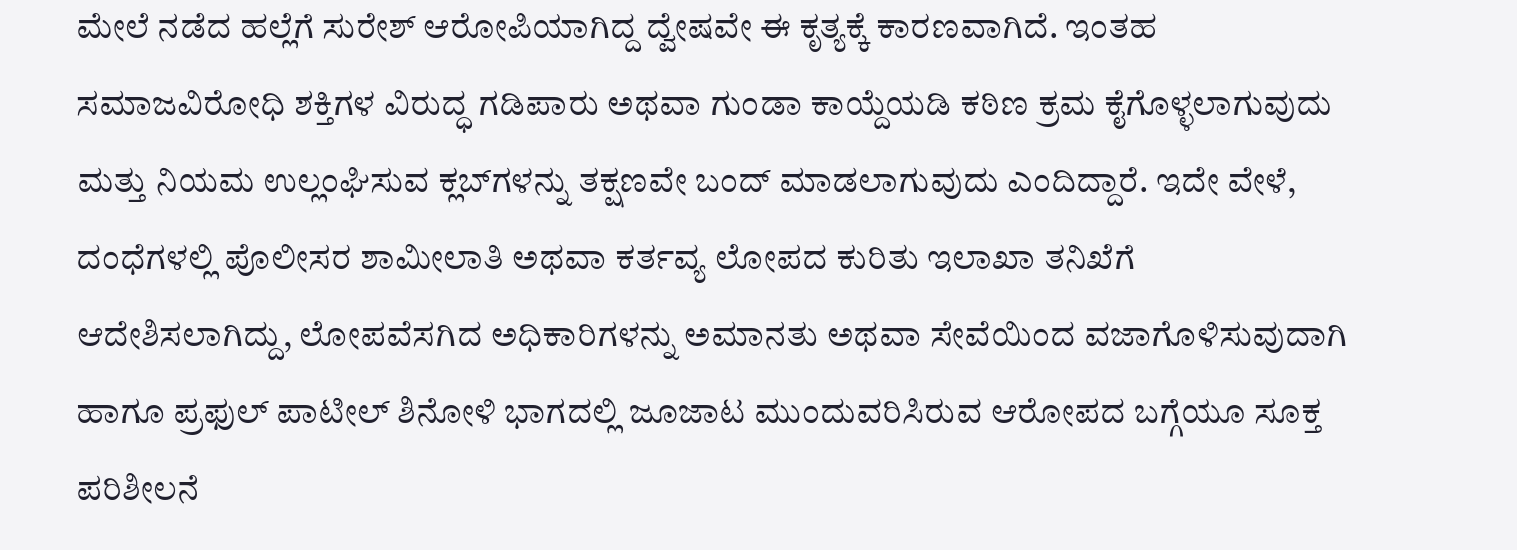ಮೇಲೆ ನಡೆದ ಹಲ್ಲೆಗೆ ಸುರೇಶ್ ಆರೋಪಿಯಾಗಿದ್ದ ದ್ವೇಷವೇ ಈ ಕೃತ್ಯಕ್ಕೆ ಕಾರಣವಾಗಿದೆ. ಇಂತಹ ಸಮಾಜವಿರೋಧಿ ಶಕ್ತಿಗಳ ವಿರುದ್ಧ ಗಡಿಪಾರು ಅಥವಾ ಗುಂಡಾ ಕಾಯ್ದೆಯಡಿ ಕಠಿಣ ಕ್ರಮ ಕೈಗೊಳ್ಳಲಾಗುವುದು ಮತ್ತು ನಿಯಮ ಉಲ್ಲಂಘಿಸುವ ಕ್ಲಬ್‌ಗಳನ್ನು ತಕ್ಷಣವೇ ಬಂದ್ ಮಾಡಲಾಗುವುದು ಎಂದಿದ್ದಾರೆ. ಇದೇ ವೇಳೆ, ದಂಧೆಗಳಲ್ಲಿ ಪೊಲೀಸರ ಶಾಮೀಲಾತಿ ಅಥವಾ ಕರ್ತವ್ಯ ಲೋಪದ ಕುರಿತು ಇಲಾಖಾ ತನಿಖೆಗೆ ಆದೇಶಿಸಲಾಗಿದ್ದು, ಲೋಪವೆಸಗಿದ ಅಧಿಕಾರಿಗಳನ್ನು ಅಮಾನತು ಅಥವಾ ಸೇವೆಯಿಂದ ವಜಾಗೊಳಿಸುವುದಾಗಿ ಹಾಗೂ ಪ್ರಫುಲ್ ಪಾಟೀಲ್ ಶಿನೋಳಿ ಭಾಗದಲ್ಲಿ ಜೂಜಾಟ ಮುಂದುವರಿಸಿರುವ ಆರೋಪದ ಬಗ್ಗೆಯೂ ಸೂಕ್ತ ಪರಿಶೀಲನೆ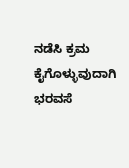ನಡೆಸಿ ಕ್ರಮ ಕೈಗೊಳ್ಳುವುದಾಗಿ ಭರವಸೆ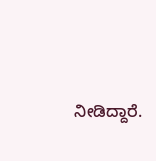ನೀಡಿದ್ದಾರೆ.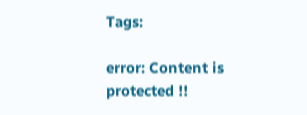Tags:

error: Content is protected !!